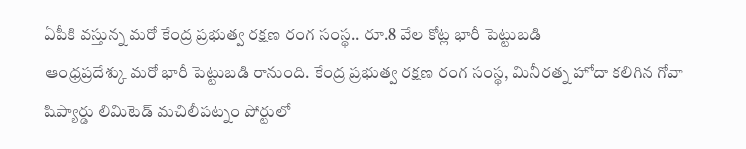ఏపీకి వస్తున్న మరో కేంద్ర ప్రభుత్వ రక్షణ రంగ సంస్థ.. రూ.8 వేల కోట్ల భారీ పెట్టుబడి
ఆంధ్రప్రదేశ్కు మరో భారీ పెట్టుబడి రానుంది. కేంద్ర ప్రభుత్వ రక్షణ రంగ సంస్థ, మినీరత్న హోదా కలిగిన గోవా షిప్యార్డు లిమిటెడ్ మచిలీపట్నం పోర్టులో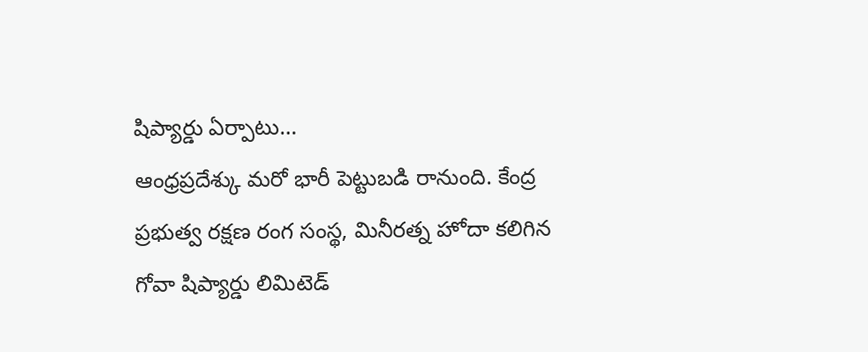షిప్యార్డు ఏర్పాటు…
ఆంధ్రప్రదేశ్కు మరో భారీ పెట్టుబడి రానుంది. కేంద్ర ప్రభుత్వ రక్షణ రంగ సంస్థ, మినీరత్న హోదా కలిగిన గోవా షిప్యార్డు లిమిటెడ్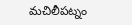మచిలీపట్నం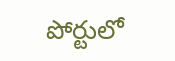పోర్టులో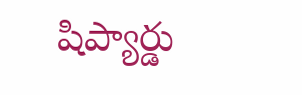షిప్యార్డు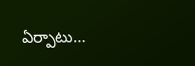ఏర్పాటు…